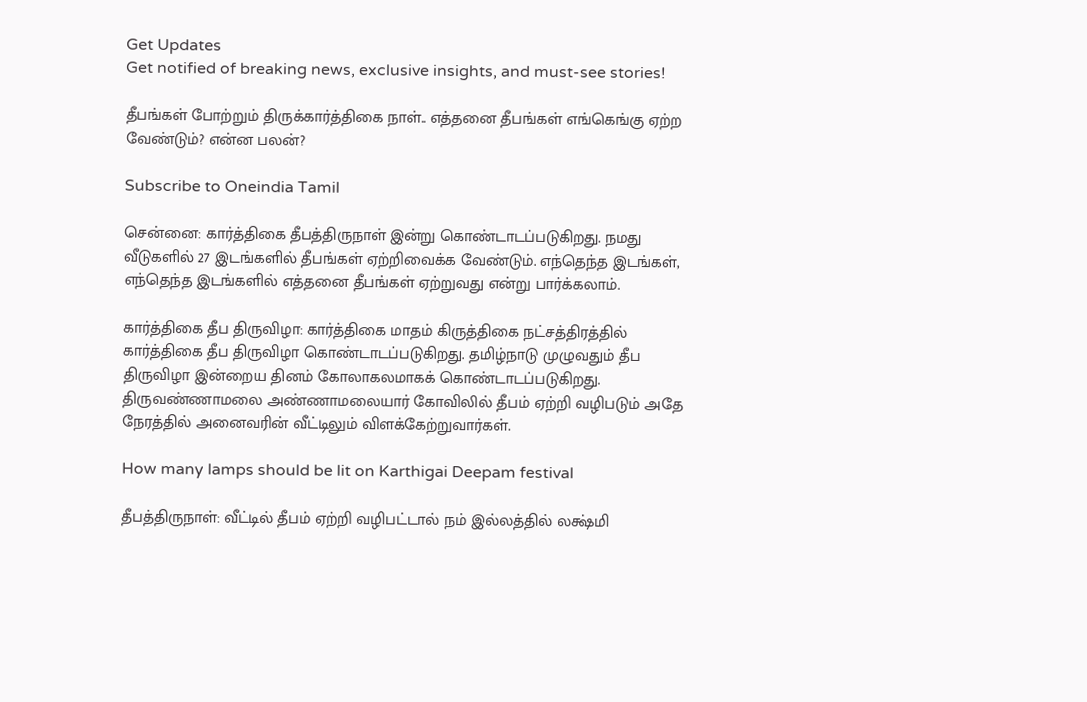Get Updates
Get notified of breaking news, exclusive insights, and must-see stories!

தீபங்கள் போற்றும் திருக்கார்த்திகை நாள்.. எத்தனை தீபங்கள் எங்கெங்கு ஏற்ற வேண்டும்? என்ன பலன்?

Subscribe to Oneindia Tamil

சென்னை: கார்த்திகை தீபத்திருநாள் இன்று கொண்டாடப்படுகிறது. நமது வீடுகளில் 27 இடங்களில் தீபங்கள் ஏற்றிவைக்க வேண்டும். எந்தெந்த இடங்கள், எந்தெந்த இடங்களில் எத்தனை தீபங்கள் ஏற்றுவது என்று பார்க்கலாம்.

கார்த்திகை தீப திருவிழா: கார்த்திகை மாதம் கிருத்திகை நட்சத்திரத்தில் கார்த்திகை தீப திருவிழா கொண்டாடப்படுகிறது. தமிழ்நாடு முழுவதும் தீப திருவிழா இன்றைய தினம் கோலாகலமாகக் கொண்டாடப்படுகிறது. திருவண்ணாமலை அண்ணாமலையார் கோவிலில் தீபம் ஏற்றி வழிபடும் அதே நேரத்தில் அனைவரின் வீட்டிலும் விளக்கேற்றுவார்கள்.

How many lamps should be lit on Karthigai Deepam festival

தீபத்திருநாள்: வீட்டில் தீபம் ஏற்றி வழிபட்டால் நம் இல்லத்தில் லக்ஷ்மி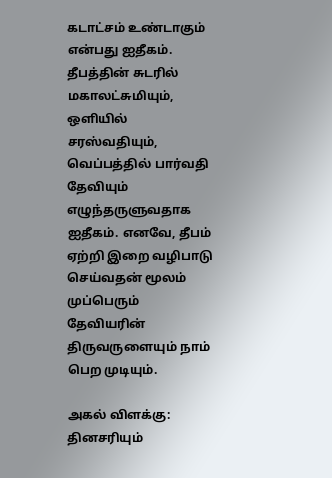கடாட்சம் உண்டாகும் என்பது ஐதீகம். தீபத்தின் சுடரில் மகாலட்சுமியும், ஒளியில் சரஸ்வதியும், வெப்பத்தில் பார்வதி தேவியும் எழுந்தருளுவதாக ஐதீகம். எனவே, தீபம் ஏற்றி இறை வழிபாடு செய்வதன் மூலம் முப்பெரும் தேவியரின் திருவருளையும் நாம் பெற முடியும்.

அகல் விளக்கு: தினசரியும்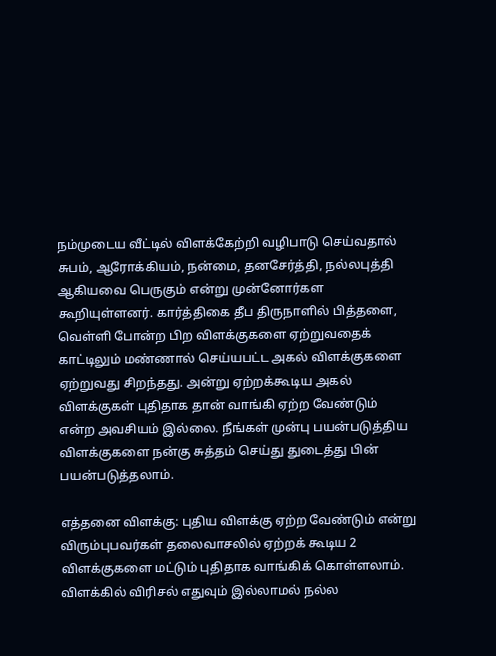நம்முடைய வீட்டில் விளக்கேற்றி வழிபாடு செய்வதால் சுபம், ஆரோக்கியம், நன்மை, தனசேர்த்தி, நல்லபுத்தி ஆகியவை பெருகும் என்று முன்னோர்கள கூறியுள்ளனர். கார்த்திகை தீப திருநாளில் பித்தளை, வெள்ளி போன்ற பிற விளக்குகளை ஏற்றுவதைக் காட்டிலும் மண்ணால் செய்யபட்ட அகல் விளக்குகளை ஏற்றுவது சிறந்தது. அன்று ஏற்றக்கூடிய அகல் விளக்குகள் புதிதாக தான் வாங்கி ஏற்ற வேண்டும் என்ற அவசியம் இல்லை. நீங்கள் முன்பு பயன்படுத்திய விளக்குகளை நன்கு சுத்தம் செய்து துடைத்து பின் பயன்படுத்தலாம்.

எத்தனை விளக்கு: புதிய விளக்கு ஏற்ற வேண்டும் என்று விரும்புபவர்கள் தலைவாசலில் ஏற்றக் கூடிய 2 விளக்குகளை மட்டும் புதிதாக வாங்கிக் கொள்ளலாம். விளக்கில் விரிசல் எதுவும் இல்லாமல் நல்ல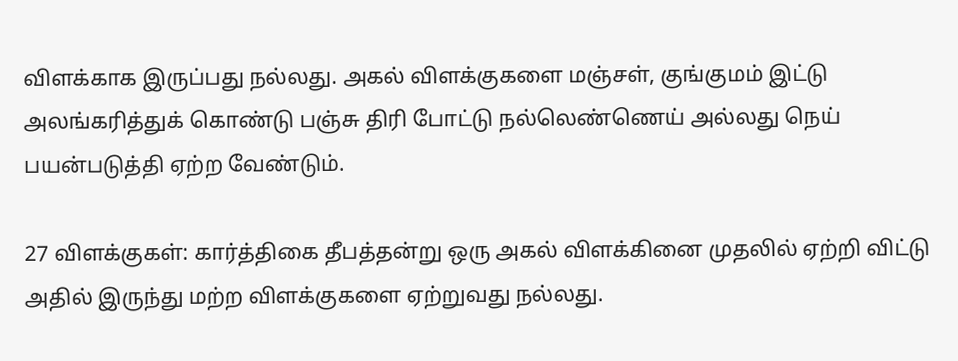விளக்காக இருப்பது நல்லது. அகல் விளக்குகளை மஞ்சள், குங்குமம் இட்டு அலங்கரித்துக் கொண்டு பஞ்சு திரி போட்டு நல்லெண்ணெய் அல்லது நெய் பயன்படுத்தி ஏற்ற வேண்டும்.

27 விளக்குகள்: கார்த்திகை தீபத்தன்று ஒரு அகல் விளக்கினை முதலில் ஏற்றி விட்டு அதில் இருந்து மற்ற விளக்குகளை ஏற்றுவது நல்லது.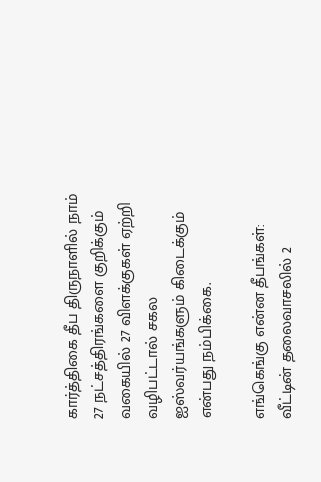கார்த்திகை தீப திருநாளில் நாம் 27 நட்சத்திரங்களை குறிக்கும் வகையில் 27 விளக்குகள் ஏற்றி வழிபட்டால் சகல ஐஸ்வர்யங்களும் கிடைக்கும் என்பது நம்பிக்கை.

எங்கெங்கு என்ன தீபங்கள்: வீட்டின் தலைவாசலில் 2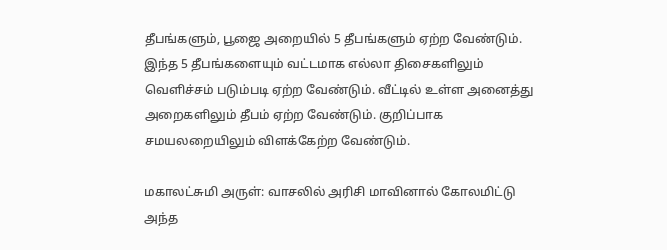தீபங்களும், பூஜை அறையில் 5 தீபங்களும் ஏற்ற வேண்டும். இந்த 5 தீபங்களையும் வட்டமாக எல்லா திசைகளிலும் வெளிச்சம் படும்படி ஏற்ற வேண்டும். வீட்டில் உள்ள அனைத்து அறைகளிலும் தீபம் ஏற்ற வேண்டும். குறிப்பாக சமயலறையிலும் விளக்கேற்ற வேண்டும்.

மகாலட்சுமி அருள்: வாசலில் அரிசி மாவினால் கோலமிட்டு அந்த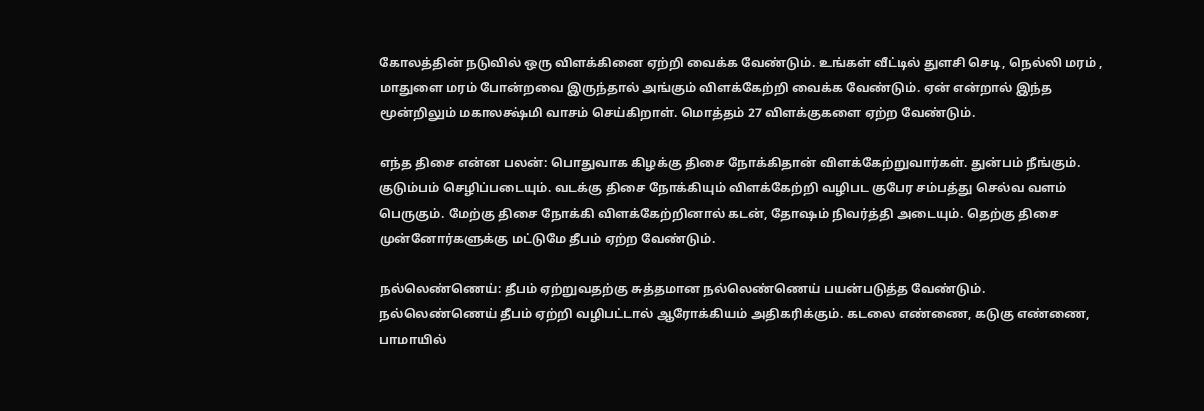கோலத்தின் நடுவில் ஒரு விளக்கினை ஏற்றி வைக்க வேண்டும். உங்கள் வீட்டில் துளசி செடி, நெல்லி மரம் , மாதுளை மரம் போன்றவை இருந்தால் அங்கும் விளக்கேற்றி வைக்க வேண்டும். ஏன் என்றால் இந்த மூன்றிலும் மகாலக்ஷ்மி வாசம் செய்கிறாள். மொத்தம் 27 விளக்குகளை ஏற்ற வேண்டும்.

எந்த திசை என்ன பலன்: பொதுவாக கிழக்கு திசை நோக்கிதான் விளக்கேற்றுவார்கள். துன்பம் நீங்கும். குடும்பம் செழிப்படையும். வடக்கு திசை நோக்கியும் விளக்கேற்றி வழிபட குபேர சம்பத்து செல்வ வளம் பெருகும். மேற்கு திசை நோக்கி விளக்கேற்றினால் கடன், தோஷம் நிவர்த்தி அடையும். தெற்கு திசை முன்னோர்களுக்கு மட்டுமே தீபம் ஏற்ற வேண்டும்.

நல்லெண்ணெய்: தீபம் ஏற்றுவதற்கு சுத்தமான நல்லெண்ணெய் பயன்படுத்த வேண்டும். நல்லெண்ணெய் தீபம் ஏற்றி வழிபட்டால் ஆரோக்கியம் அதிகரிக்கும். கடலை எண்ணை, கடுகு எண்ணை, பாமாயில்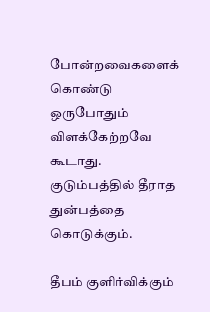போன்றவைகளைக் கொண்டு ஒருபோதும் விளக்கேற்றவே கூடாது. குடும்பத்தில் தீராத துன்பத்தை கொடுக்கும்.

தீபம் குளிர்விக்கும்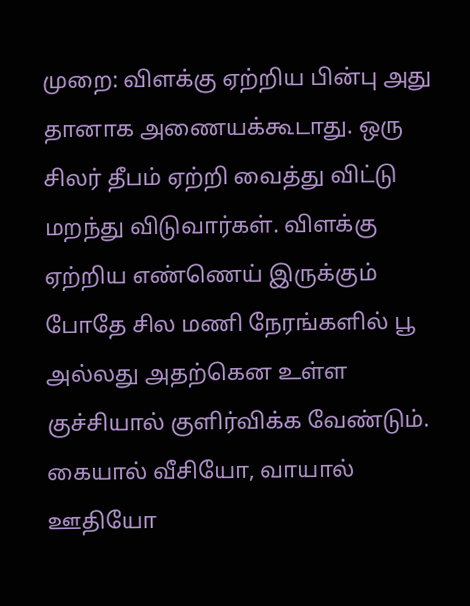முறை: விளக்கு ஏற்றிய பின்பு அது தானாக அணையக்கூடாது. ஒரு சிலர் தீபம் ஏற்றி வைத்து விட்டு மறந்து விடுவார்கள். விளக்கு ஏற்றிய எண்ணெய் இருக்கும் போதே சில மணி நேரங்களில் பூ அல்லது அதற்கென உள்ள குச்சியால் குளிர்விக்க வேண்டும். கையால் வீசியோ, வாயால் ஊதியோ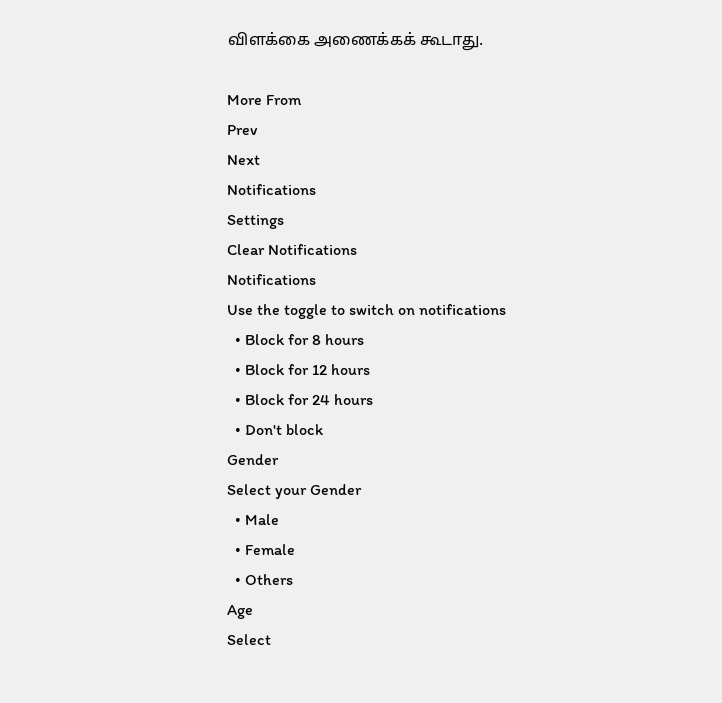விளக்கை அணைக்கக் கூடாது.

More From
Prev
Next
Notifications
Settings
Clear Notifications
Notifications
Use the toggle to switch on notifications
  • Block for 8 hours
  • Block for 12 hours
  • Block for 24 hours
  • Don't block
Gender
Select your Gender
  • Male
  • Female
  • Others
Age
Select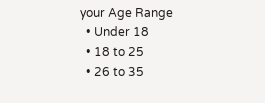your Age Range
  • Under 18
  • 18 to 25
  • 26 to 35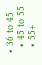• 36 to 45
  • 45 to 55
  • 55+